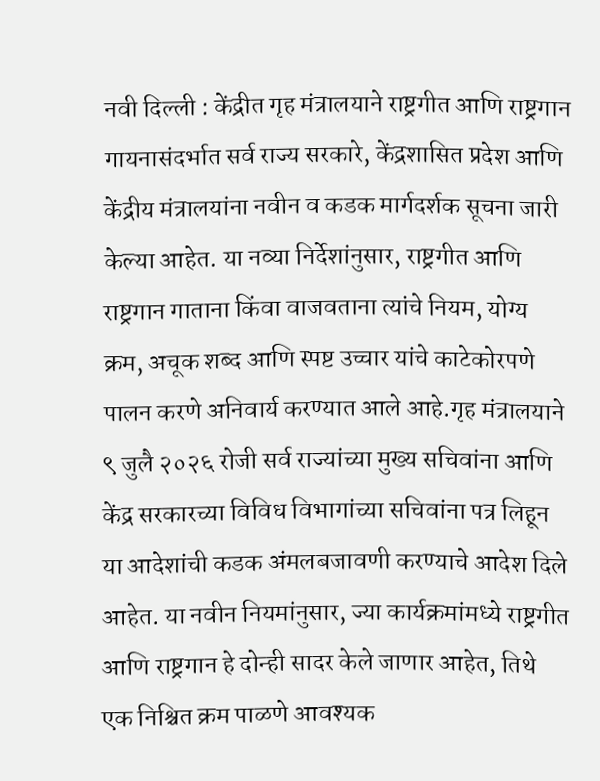नवी दिल्ली : केंद्रीत गृह मंत्रालयाने राष्ट्रगीत आणि राष्ट्रगान गायनासंदर्भात सर्व राज्य सरकारे, केंद्रशासित प्रदेश आणि केंद्रीय मंत्रालयांना नवीन व कडक मार्गदर्शक सूचना जारी केल्या आहेत. या नव्या निर्देशांनुसार, राष्ट्रगीत आणि राष्ट्रगान गाताना किंवा वाजवताना त्यांचे नियम, योग्य क्रम, अचूक शब्द आणि स्पष्ट उच्चार यांचे काटेकोरपणे पालन करणे अनिवार्य करण्यात आले आहे.गृह मंत्रालयाने ९ जुलै २०२६ रोजी सर्व राज्यांच्या मुख्य सचिवांना आणि केंद्र सरकारच्या विविध विभागांच्या सचिवांना पत्र लिहून या आदेशांची कडक अंमलबजावणी करण्याचे आदेश दिले आहेत. या नवीन नियमांनुसार, ज्या कार्यक्रमांमध्ये राष्ट्रगीत आणि राष्ट्रगान हे दोन्ही सादर केले जाणार आहेत, तिथे एक निश्चित क्रम पाळणे आवश्यक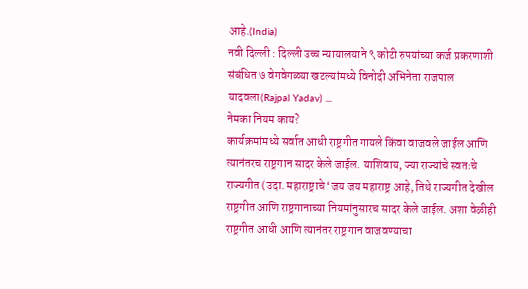आहे.(India)
नवी दिल्ली : दिल्ली उच्च न्यायालयाने ९ कोटी रुपयांच्या कर्ज प्रकरणाशी संबंधित ७ वेगवेगळ्या खटल्यांमध्ये विनोदी अभिनेता राजपाल यादवला(Rajpal Yadav) ...
नेमका नियम काय?
कार्यक्रमांमध्ये सर्वात आधी राष्ट्रगीत गायले किंवा वाजवले जाईल आणि त्यानंतरच राष्ट्रगान सादर केले जाईल. याशिवाय, ज्या राज्यांचे स्वतःचे राज्यगीत (उदा. महाराष्ट्राचे ‘जय जय महाराष्ट्र आहे, तिथे राज्यगीत देखील राष्ट्रगीत आणि राष्ट्रगानाच्या नियमांनुसारच सादर केले जाईल. अशा वेळीही राष्ट्रगीत आधी आणि त्यानंतर राष्ट्रगान वाजवण्याचा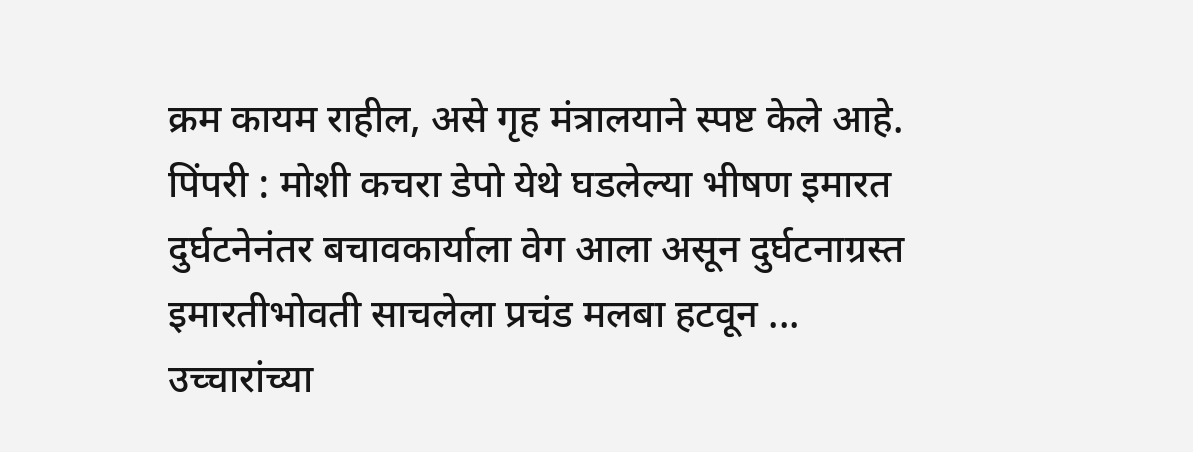क्रम कायम राहील, असे गृह मंत्रालयाने स्पष्ट केले आहे.
पिंपरी : मोशी कचरा डेपो येथे घडलेल्या भीषण इमारत दुर्घटनेनंतर बचावकार्याला वेग आला असून दुर्घटनाग्रस्त इमारतीभोवती साचलेला प्रचंड मलबा हटवून ...
उच्चारांच्या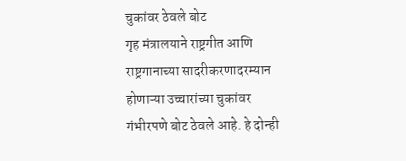चुकांवर ठेवले बोट
गृह मंत्रालयाने राष्ट्रगीत आणि राष्ट्रगानाच्या सादरीकरणादरम्यान होणाऱ्या उच्चारांच्या चुकांवर गंभीरपणे बोट ठेवले आहे. हे दोन्ही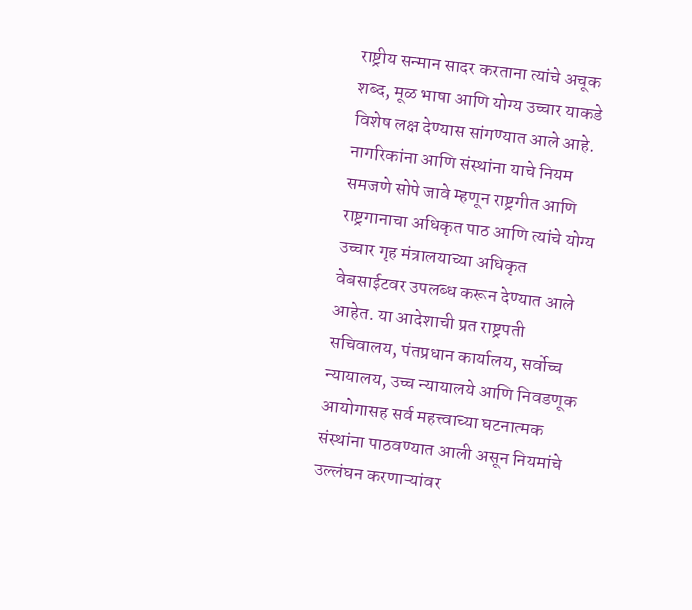राष्ट्रीय सन्मान सादर करताना त्यांचे अचूक शब्द, मूळ भाषा आणि योग्य उच्चार याकडे विशेष लक्ष देण्यास सांगण्यात आले आहे. नागरिकांना आणि संस्थांना याचे नियम समजणे सोपे जावे म्हणून राष्ट्रगीत आणि राष्ट्रगानाचा अधिकृत पाठ आणि त्यांचे योग्य उच्चार गृह मंत्रालयाच्या अधिकृत वेबसाईटवर उपलब्ध करून देण्यात आले आहेत. या आदेशाची प्रत राष्ट्रपती सचिवालय, पंतप्रधान कार्यालय, सर्वोच्च न्यायालय, उच्च न्यायालये आणि निवडणूक आयोगासह सर्व महत्त्वाच्या घटनात्मक संस्थांना पाठवण्यात आली असून नियमांचे उल्लंघन करणाऱ्यांवर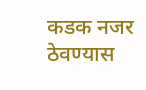कडक नजर ठेवण्यास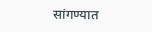सांगण्यात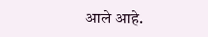आले आहे.